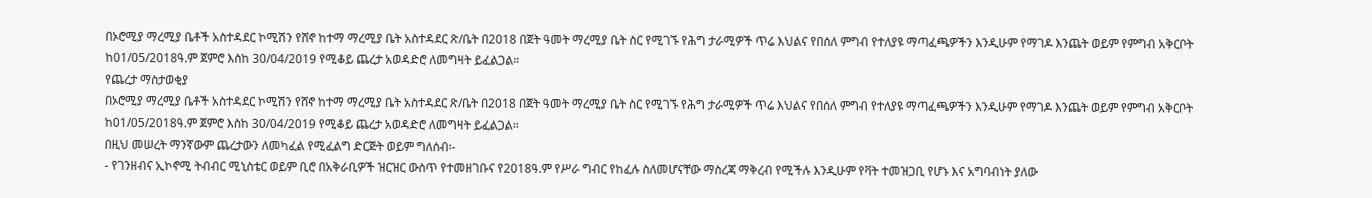በኦሮሚያ ማረሚያ ቤቶች አስተዳደር ኮሚሽን የሸኖ ከተማ ማረሚያ ቤት አስተዳደር ጽ/ቤት በ2018 በጀት ዓመት ማረሚያ ቤት ስር የሚገኙ የሕግ ታራሚዎች ጥሬ እህልና የበሰለ ምግብ የተለያዩ ማጣፈጫዎችን እንዲሁም የማገዶ እንጨት ወይም የምግብ አቅርቦት ከ01/05/2018ዓ.ም ጀምሮ እስከ 30/04/2019 የሚቆይ ጨረታ አወዳድሮ ለመግዛት ይፈልጋል።
የጨረታ ማስታወቂያ
በኦሮሚያ ማረሚያ ቤቶች አስተዳደር ኮሚሽን የሸኖ ከተማ ማረሚያ ቤት አስተዳደር ጽ/ቤት በ2018 በጀት ዓመት ማረሚያ ቤት ስር የሚገኙ የሕግ ታራሚዎች ጥሬ እህልና የበሰለ ምግብ የተለያዩ ማጣፈጫዎችን እንዲሁም የማገዶ እንጨት ወይም የምግብ አቅርቦት ከ01/05/2018ዓ.ም ጀምሮ እስከ 30/04/2019 የሚቆይ ጨረታ አወዳድሮ ለመግዛት ይፈልጋል።
በዚህ መሠረት ማንኛውም ጨረታውን ለመካፈል የሚፈልግ ድርጅት ወይም ግለሰብ፡-
- የገንዘብና ኢኮኖሚ ትብብር ሚኒስቴር ወይም ቢሮ በአቅራቢዎች ዝርዝር ውስጥ የተመዘገቡና የ2018ዓ.ም የሥራ ግብር የከፈሉ ስለመሆናቸው ማስረጃ ማቅረብ የሚችሉ እንዲሁም የቫት ተመዝጋቢ የሆኑ እና አግባብነት ያለው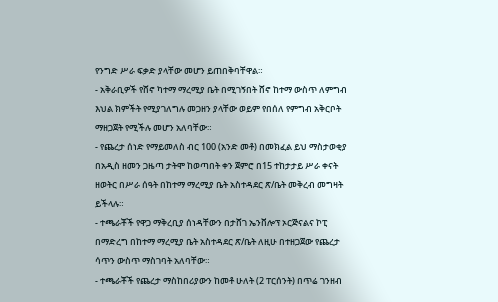የንግድ ሥራ ፍቃድ ያላቸው መሆን ይጠበቅባቸዋል።
- አቅራቢዎች የሸኖ ካተማ ማረሚያ ቤት በሚገኝበት ሸኖ ከተማ ውስጥ ለምግብ እህል ክምችት የሚያገለግሉ መጋዘን ያላቸው ወይም የበሰለ የምግብ አቅርቦት ማዘጋጀት የሚችሉ መሆን አለባቸው።
- የጨረታ ሰነድ የማይመለስ ብር 100 (አንድ መቶ) በመክፈል ይህ ማስታወቂያ በአዲስ ዘመን ጋዜጣ ታትሞ ከወጣበት ቀን ጀምሮ በ15 ተከታታይ ሥራ ቀናት ዘወትር በሥራ ሰዓት በከተማ ማረሚያ ቤት አስተዳደር ጽ/ቤት መቅረብ መግዛት ይችላሉ።
- ተጫራቾች የዋጋ ማቅረቢያ ሰነዳቸውን በታሸገ ኤንቨሎፕ ኦርጅናልና ኮፒ በማድረግ በከተማ ማረሚያ ቤት አስተዳደር ጽ/ቤት ለዚሁ በተዘጋጀው የጨረታ ሳጥን ውስጥ ማስገባት አለባቸው።
- ተጫራቾች የጨረታ ማስከበሪያውን ከመቶ ሁለት (2 ፐርሰንት) በጥሬ ገንዘብ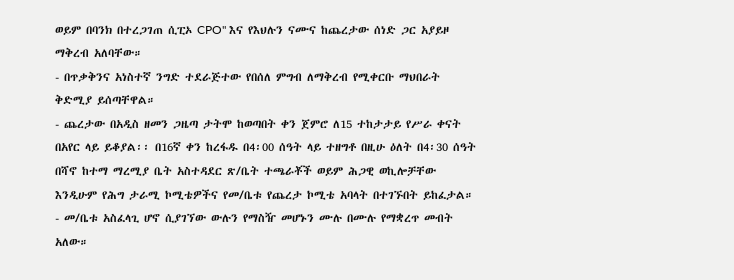ወይም በባንክ በተረጋገጠ ሲፒኦ CPO" እና የእህሉን ናሙና ከጨረታው ሰነድ ጋር አያይዞ ማቅረብ አለባቸው።
- በጥቃቅንና አነስተኛ ንግድ ተደራጅተው የበሰለ ምግብ ለማቅረብ የሚቀርቡ ማህበራት ቅድሚያ ይሰጣቸዋል።
- ጨረታው በአዲስ ዘመን ጋዜጣ ታትሞ ከወጣበት ቀን ጀምሮ ለ15 ተከታታይ የሥራ ቀናት በአየር ላይ ይቆያል፡፡ በ16ኛ ቀን ከረፋዱ በ4፡00 ሰዓት ላይ ተዘግቶ በዚሁ ዕለት በ4፡30 ሰዓት በሻኖ ከተማ ማረሚያ ቤት አስተዳደር ጽ/ቤት ተጫራቾች ወይም ሕጋዊ ወኪሎቻቸው እንዲሁም የሕግ ታራሚ ኮሚቴዎችና የመ/ቤቱ የጨረታ ኮሚቴ አባላት በተገኙበት ይከፈታል።
- መ/ቤቱ አስፈላጊ ሆኖ ሲያገኘው ውሉን የማስዥ መሆኑን ሙሉ በሙሉ የማቋረጥ መብት አለው።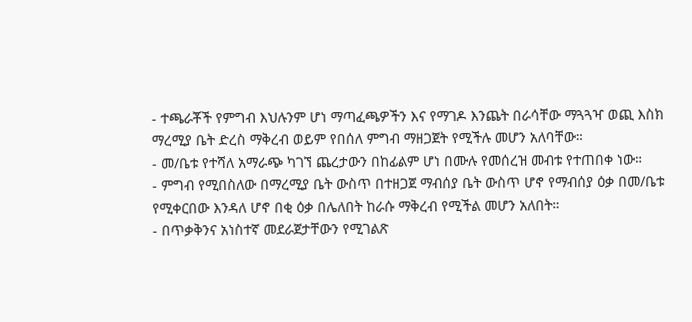- ተጫራቾች የምግብ እህሉንም ሆነ ማጣፈጫዎችን እና የማገዶ እንጨት በራሳቸው ማጓጓዣ ወጪ እስክ ማረሚያ ቤት ድረስ ማቅረብ ወይም የበሰለ ምግብ ማዘጋጀት የሚችሉ መሆን አለባቸው።
- መ/ቤቱ የተሻለ አማራጭ ካገኘ ጨረታውን በከፊልም ሆነ በሙሉ የመሰረዝ መብቱ የተጠበቀ ነው።
- ምግብ የሚበስለው በማረሚያ ቤት ውስጥ በተዘጋጀ ማብሰያ ቤት ውስጥ ሆኖ የማብሰያ ዕቃ በመ/ቤቱ የሚቀርበው እንዳለ ሆኖ በቂ ዕቃ በሌለበት ከራሱ ማቅረብ የሚችል መሆን አለበት።
- በጥቃቅንና አነስተኛ መደራጀታቸውን የሚገልጽ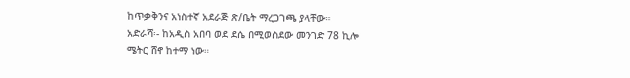ከጥቃቅንና አነስተኛ አደራጅ ጽ/ቤት ማረጋገጫ ያላቸው።
አድራሻ፡- ከአዲስ አበባ ወደ ደሴ በሚወስደው መንገድ 78 ኪሎ ሜትር ሸኖ ከተማ ነው።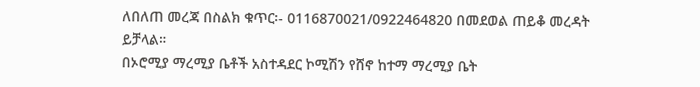ለበለጠ መረጃ በስልክ ቁጥር፡- 0116870021/0922464820 በመደወል ጠይቆ መረዳት ይቻላል።
በኦሮሚያ ማረሚያ ቤቶች አስተዳደር ኮሚሽን የሸኖ ከተማ ማረሚያ ቤት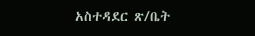አስተዳደር ጽ/ቤት